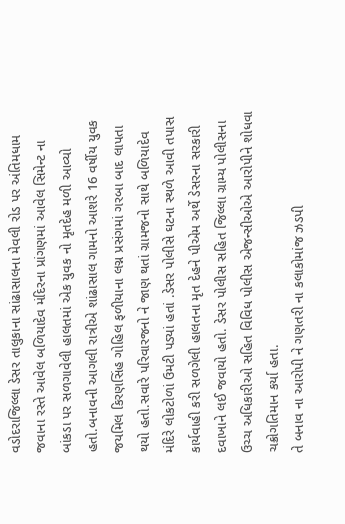વડોદરાજિલ્લા ડેસર તાલુકાના સાંઢાસાલના મેવલી રોડ પર અંતિમધામ જવાના રસ્તે આવેલ બળિયાદેવ મંદિરના પ્રાંગણમાં આવેલ સિમેન્ટ ના બાંકડા પર સળગાવેલી હાલતમાં એક યુવક નો મૃતદેહ મળી આવ્યો હતો.બનાવની આગલી રાત્રીએ શાંઢાસાલ ગામનો આશરે 16 વર્ષીય યુવક જયમિલ કિરણસિંહ ગોહિલ ફળીયાના લગ્ન પ્રસંગમાં ગરબા બાદ લાપતા થયો હતો.સવારે પરિવારજનો ને જાણ થતાં ગ્રામજનો સાથે બળિયાદેવ મંદિરે લોકટોળાં ઉમટી પડ્યાં હતાં .ડેસર પોલીસે ઘટના સ્થળે આવી તપાસ કાર્યવાહી કરી સળગેલી હાલતના મૃત દેહને પીએમ અર્થે ડેસરના સરકારી દવાખાને લઈ જવાયો હતો. ડેસર પોલીસ સહિત જિલ્લા ગ્રામ્ય પોલીસના ઉચ્ચ અધિકારીઓ સહિત વિવિધ પોલીસ એજન્સીઓએ આરોપીને શોધવા ચક્રોગતિમાન કર્યા હતા.
તે બનાવ ના આરોપી ને ગણતરી ના કલાકોમાંજ ઝડપી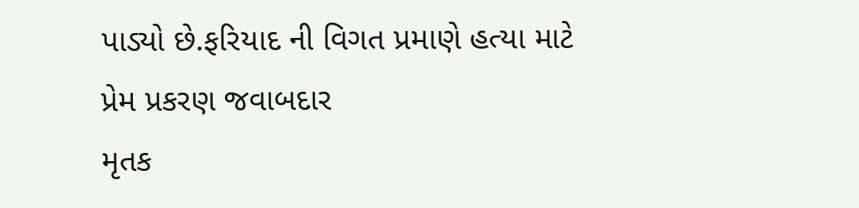પાડ્યો છે.ફરિયાદ ની વિગત પ્રમાણે હત્યા માટે પ્રેમ પ્રકરણ જવાબદાર
મૃતક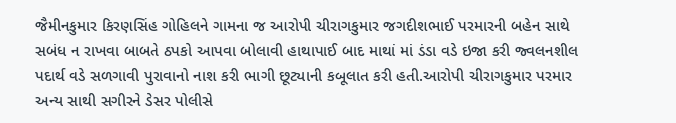જૈમીનકુમાર કિરણસિંહ ગોહિલને ગામના જ આરોપી ચીરાગકુમાર જગદીશભાઈ પરમારની બહેન સાથે સબંધ ન રાખવા બાબતે ઠપકો આપવા બોલાવી હાથાપાઈ બાદ માથાં માં ડંડા વડે ઇજા કરી જ્વલનશીલ પદાર્થ વડે સળગાવી પુરાવાનો નાશ કરી ભાગી છૂટ્યાની કબૂલાત કરી હતી.આરોપી ચીરાગકુમાર પરમાર અન્ય સાથી સગીરને ડેસર પોલીસે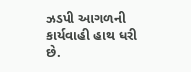ઝડપી આગળની કાર્યવાહી હાથ ધરી છે.